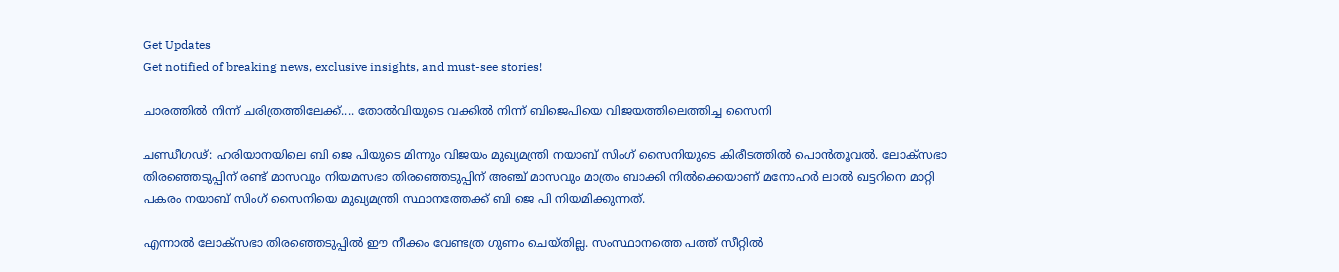Get Updates
Get notified of breaking news, exclusive insights, and must-see stories!

ചാരത്തില്‍ നിന്ന് ചരിത്രത്തിലേക്ക്.... തോല്‍വിയുടെ വക്കില്‍ നിന്ന് ബിജെപിയെ വിജയത്തിലെത്തിച്ച സൈനി

ചണ്ഡീഗഢ്: ഹരിയാനയിലെ ബി ജെ പിയുടെ മിന്നും വിജയം മുഖ്യമന്ത്രി നയാബ് സിംഗ് സൈനിയുടെ കിരീടത്തില്‍ പൊന്‍തൂവല്‍. ലോക്സഭാ തിരഞ്ഞെടുപ്പിന് രണ്ട് മാസവും നിയമസഭാ തിരഞ്ഞെടുപ്പിന് അഞ്ച് മാസവും മാത്രം ബാക്കി നില്‍ക്കെയാണ് മനോഹര്‍ ലാല്‍ ഖട്ടറിനെ മാറ്റി പകരം നയാബ് സിംഗ് സൈനിയെ മുഖ്യമന്ത്രി സ്ഥാനത്തേക്ക് ബി ജെ പി നിയമിക്കുന്നത്.

എന്നാല്‍ ലോക്‌സഭാ തിരഞ്ഞെടുപ്പില്‍ ഈ നീക്കം വേണ്ടത്ര ഗുണം ചെയ്തില്ല. സംസ്ഥാനത്തെ പത്ത് സീറ്റില്‍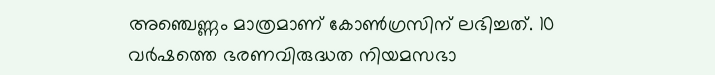അഞ്ചെണ്ണം മാത്രമാണ് കോണ്‍ഗ്രസിന് ലഭിച്ചത്. 10 വര്‍ഷത്തെ ഭരണവിരുദ്ധത നിയമസഭാ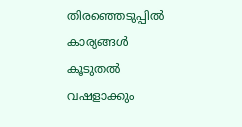തിരഞ്ഞെടുപ്പില്‍ കാര്യങ്ങള്‍ കൂടുതല്‍ വഷളാക്കും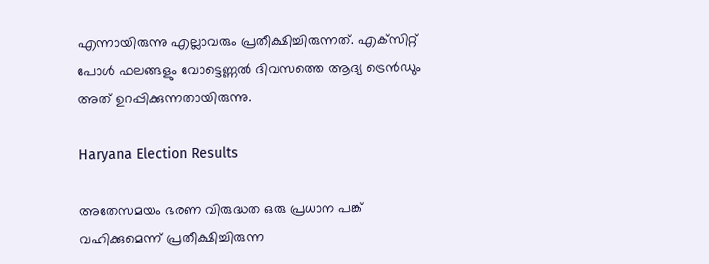എന്നായിരുന്നു എല്ലാവരും പ്രതീക്ഷിച്ചിരുന്നത്. എക്‌സിറ്റ് പോള്‍ ഫലങ്ങളും വോട്ടെണ്ണല്‍ ദിവസത്തെ ആദ്യ ട്രെന്‍ഡും അത് ഉറപ്പിക്കുന്നതായിരുന്നു.

Haryana Election Results

അതേസമയം ഭരണ വിരുദ്ധത ഒരു പ്രധാന പങ്ക് വഹിക്കുമെന്ന് പ്രതീക്ഷിച്ചിരുന്ന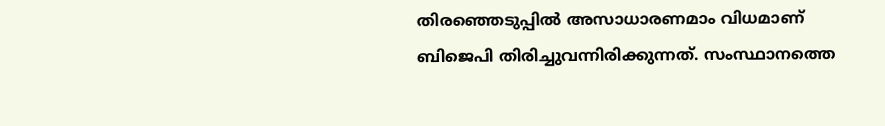തിരഞ്ഞെടുപ്പില്‍ അസാധാരണമാം വിധമാണ് ബിജെപി തിരിച്ചുവന്നിരിക്കുന്നത്. സംസ്ഥാനത്തെ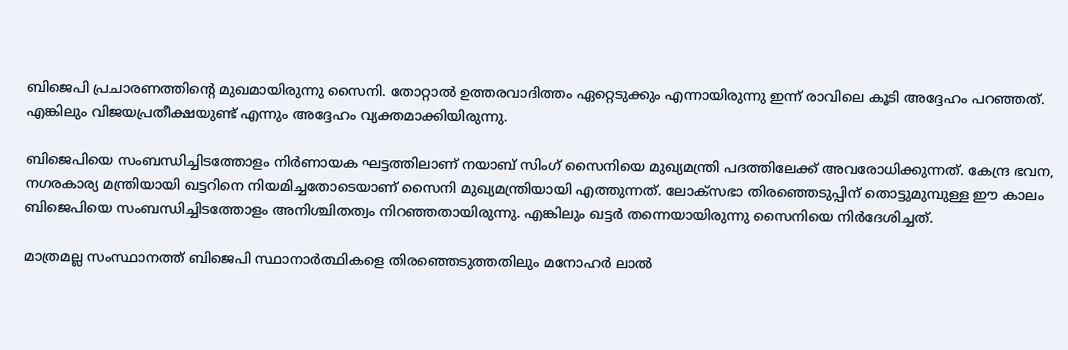ബിജെപി പ്രചാരണത്തിന്റെ മുഖമായിരുന്നു സൈനി. തോറ്റാല്‍ ഉത്തരവാദിത്തം ഏറ്റെടുക്കും എന്നായിരുന്നു ഇന്ന് രാവിലെ കൂടി അദ്ദേഹം പറഞ്ഞത്. എങ്കിലും വിജയപ്രതീക്ഷയുണ്ട് എന്നും അദ്ദേഹം വ്യക്തമാക്കിയിരുന്നു.

ബിജെപിയെ സംബന്ധിച്ചിടത്തോളം നിര്‍ണായക ഘട്ടത്തിലാണ് നയാബ് സിംഗ് സൈനിയെ മുഖ്യമന്ത്രി പദത്തിലേക്ക് അവരോധിക്കുന്നത്. കേന്ദ്ര ഭവന, നഗരകാര്യ മന്ത്രിയായി ഖട്ടറിനെ നിയമിച്ചതോടെയാണ് സൈനി മുഖ്യമന്ത്രിയായി എത്തുന്നത്. ലോക്സഭാ തിരഞ്ഞെടുപ്പിന് തൊട്ടുമുമ്പുള്ള ഈ കാലം ബിജെപിയെ സംബന്ധിച്ചിടത്തോളം അനിശ്ചിതത്വം നിറഞ്ഞതായിരുന്നു. എങ്കിലും ഖട്ടര്‍ തന്നെയായിരുന്നു സൈനിയെ നിര്‍ദേശിച്ചത്.

മാത്രമല്ല സംസ്ഥാനത്ത് ബിജെപി സ്ഥാനാര്‍ത്ഥികളെ തിരഞ്ഞെടുത്തതിലും മനോഹര്‍ ലാല്‍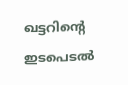ഖട്ടറിന്റെ ഇടപെടല്‍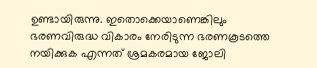ഉണ്ടായിരുന്നു. ഇതൊക്കെയാണെങ്കിലും ഭരണവിരുദ്ധ വികാരം നേരിടുന്ന ഭരണകൂടത്തെ നയിക്കുക എന്നത് ശ്രമകരമായ ജോലി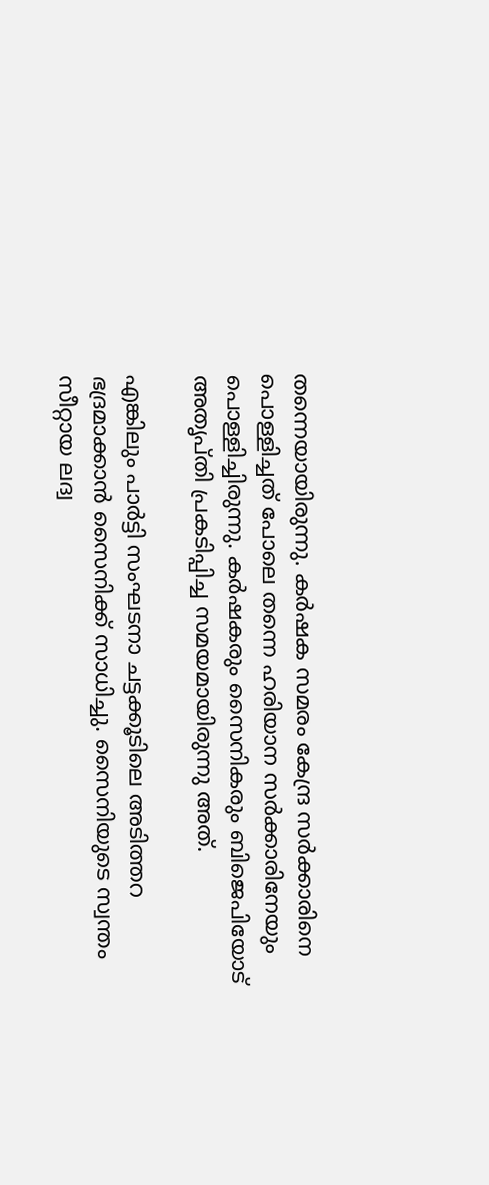തന്നെയായിരുന്നു. കര്‍ഷക സമരം കേന്ദ്ര സര്‍ക്കാരിനെ പൊള്ളിച്ചത് പോലെ തന്നെ ഹരിയാന സര്‍ക്കാരിനേയും പൊള്ളിച്ചിരുന്നു. കര്‍ഷകരും സൈനികരും ബിജെപിയോട് അതൃപ്തി പ്രകടിപ്പിച്ച സമയമായിരുന്നു അത്.

എങ്കിലും പാര്‍ട്ടി സംഘടനാ ചട്ടക്കൂടിലെ അടിത്തറ ഭദ്രമാക്കാന്‍ സൈനിക്ക് സാധിച്ചു. സൈനിയുടെ സ്വന്തം സീറ്റായ ലദ്വ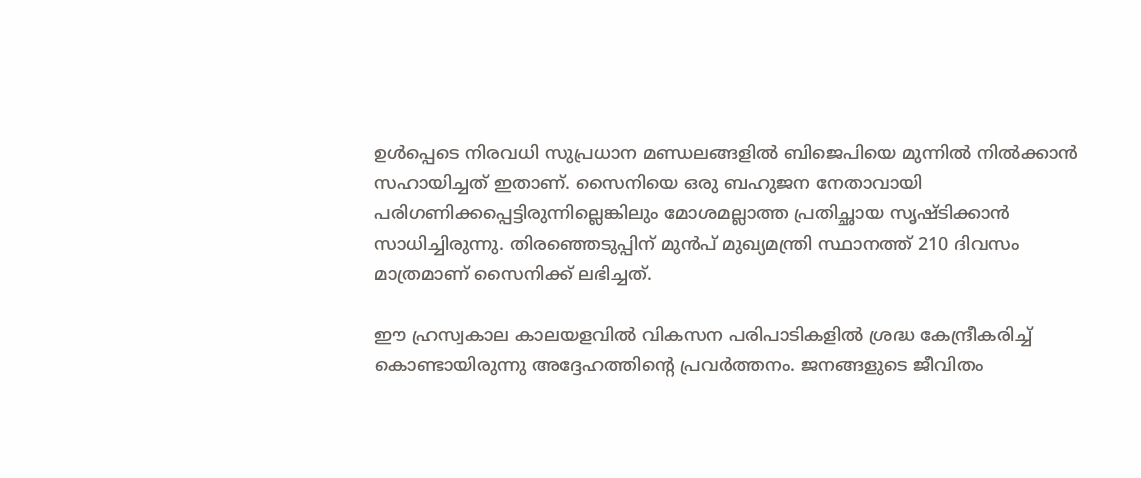ഉള്‍പ്പെടെ നിരവധി സുപ്രധാന മണ്ഡലങ്ങളില്‍ ബിജെപിയെ മുന്നില്‍ നില്‍ക്കാന്‍ സഹായിച്ചത് ഇതാണ്. സൈനിയെ ഒരു ബഹുജന നേതാവായി പരിഗണിക്കപ്പെട്ടിരുന്നില്ലെങ്കിലും മോശമല്ലാത്ത പ്രതിച്ഛായ സൃഷ്ടിക്കാന്‍ സാധിച്ചിരുന്നു. തിരഞ്ഞെടുപ്പിന് മുന്‍പ് മുഖ്യമന്ത്രി സ്ഥാനത്ത് 210 ദിവസം മാത്രമാണ് സൈനിക്ക് ലഭിച്ചത്.

ഈ ഹ്രസ്വകാല കാലയളവില്‍ വികസന പരിപാടികളില്‍ ശ്രദ്ധ കേന്ദ്രീകരിച്ച് കൊണ്ടായിരുന്നു അദ്ദേഹത്തിന്റെ പ്രവര്‍ത്തനം. ജനങ്ങളുടെ ജീവിതം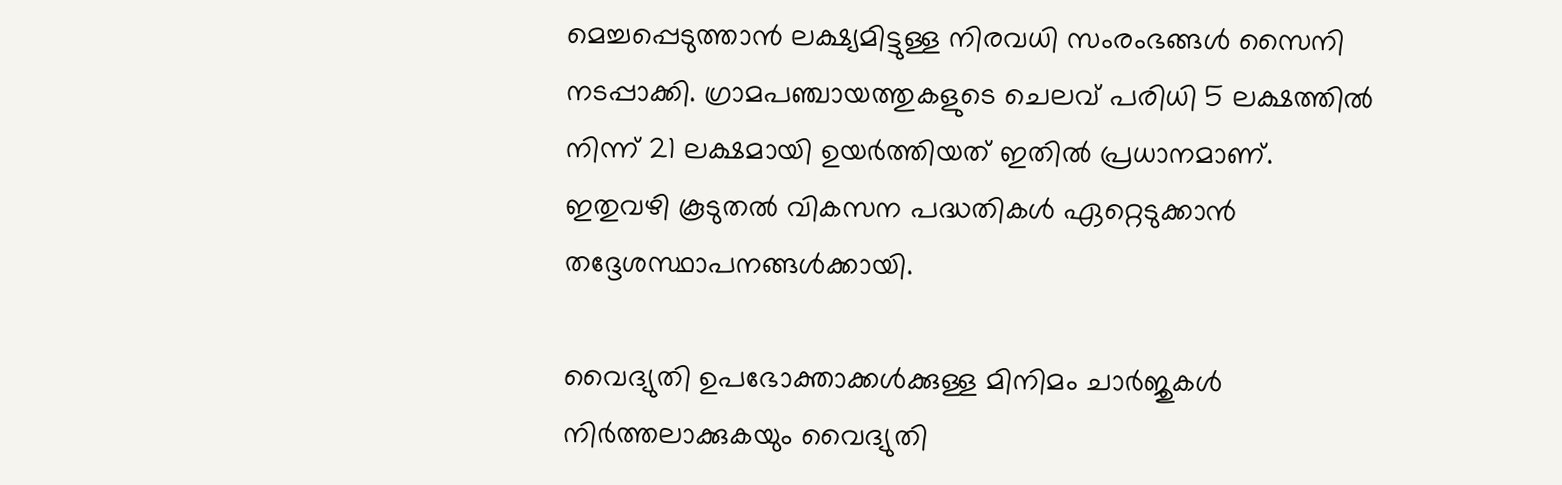മെച്ചപ്പെടുത്താന്‍ ലക്ഷ്യമിട്ടുള്ള നിരവധി സംരംഭങ്ങള്‍ സൈനി നടപ്പാക്കി. ഗ്രാമപഞ്ചായത്തുകളുടെ ചെലവ് പരിധി 5 ലക്ഷത്തില്‍ നിന്ന് 21 ലക്ഷമായി ഉയര്‍ത്തിയത് ഇതില്‍ പ്രധാനമാണ്. ഇതുവഴി കൂടുതല്‍ വികസന പദ്ധതികള്‍ ഏറ്റെടുക്കാന്‍ തദ്ദേശസ്ഥാപനങ്ങള്‍ക്കായി.

വൈദ്യുതി ഉപഭോക്താക്കള്‍ക്കുള്ള മിനിമം ചാര്‍ജുകള്‍ നിര്‍ത്തലാക്കുകയും വൈദ്യുതി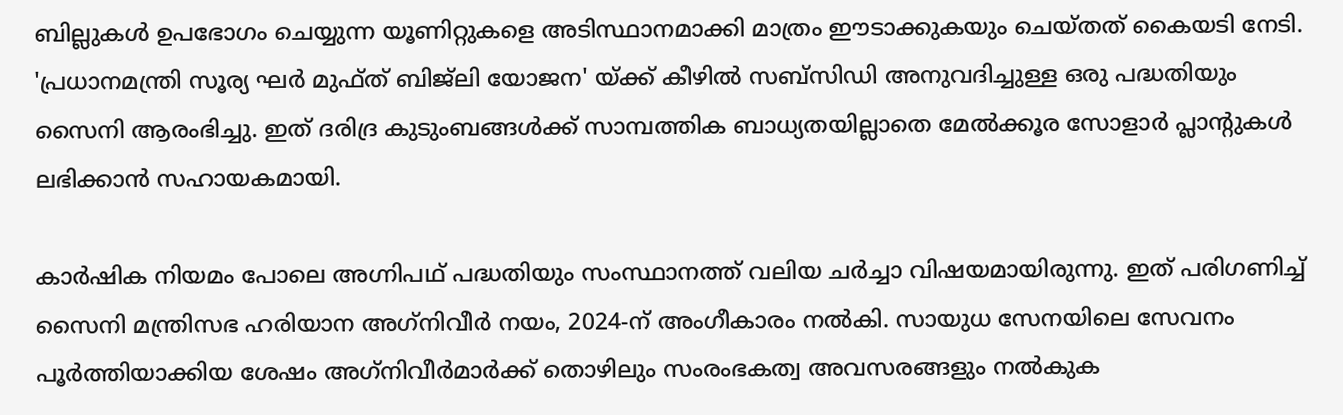ബില്ലുകള്‍ ഉപഭോഗം ചെയ്യുന്ന യൂണിറ്റുകളെ അടിസ്ഥാനമാക്കി മാത്രം ഈടാക്കുകയും ചെയ്തത് കൈയടി നേടി. 'പ്രധാനമന്ത്രി സൂര്യ ഘര്‍ മുഫ്ത് ബിജ്ലി യോജന' യ്ക്ക് കീഴില്‍ സബ്സിഡി അനുവദിച്ചുള്ള ഒരു പദ്ധതിയും സൈനി ആരംഭിച്ചു. ഇത് ദരിദ്ര കുടുംബങ്ങള്‍ക്ക് സാമ്പത്തിക ബാധ്യതയില്ലാതെ മേല്‍ക്കൂര സോളാര്‍ പ്ലാന്റുകള്‍ ലഭിക്കാന്‍ സഹായകമായി.

കാര്‍ഷിക നിയമം പോലെ അഗ്നിപഥ് പദ്ധതിയും സംസ്ഥാനത്ത് വലിയ ചര്‍ച്ചാ വിഷയമായിരുന്നു. ഇത് പരിഗണിച്ച് സൈനി മന്ത്രിസഭ ഹരിയാന അഗ്‌നിവീര്‍ നയം, 2024-ന് അംഗീകാരം നല്‍കി. സായുധ സേനയിലെ സേവനം പൂര്‍ത്തിയാക്കിയ ശേഷം അഗ്‌നിവീര്‍മാര്‍ക്ക് തൊഴിലും സംരംഭകത്വ അവസരങ്ങളും നല്‍കുക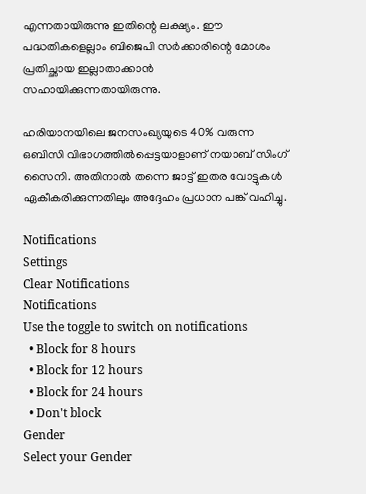എന്നതായിരുന്നു ഇതിന്റെ ലക്ഷ്യം. ഈ പദ്ധതികളെല്ലാം ബിജെപി സര്‍ക്കാരിന്റെ മോശം പ്രതിച്ഛായ ഇല്ലാതാക്കാന്‍ സഹായിക്കുന്നതായിരുന്നു.

ഹരിയാനയിലെ ജനസംഖ്യയുടെ 40% വരുന്ന ഒബിസി വിഭാഗത്തില്‍പ്പെട്ടയാളാണ് നയാബ് സിംഗ് സൈനി. അതിനാല്‍ തന്നെ ജാട്ട് ഇതര വോട്ടുകള്‍ ഏകീകരിക്കുന്നതിലും അദ്ദേഹം പ്രധാന പങ്ക് വഹിച്ചു.

Notifications
Settings
Clear Notifications
Notifications
Use the toggle to switch on notifications
  • Block for 8 hours
  • Block for 12 hours
  • Block for 24 hours
  • Don't block
Gender
Select your Gender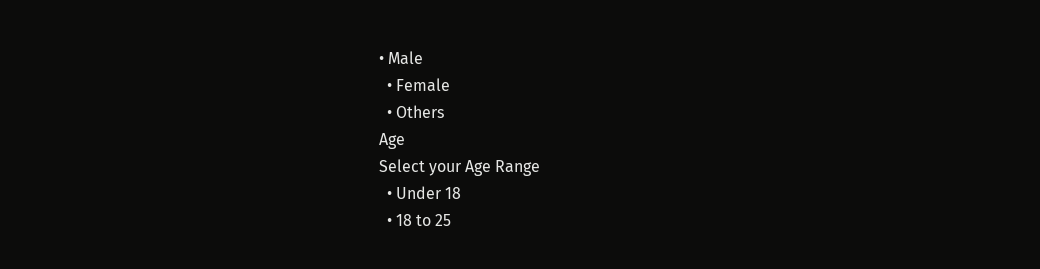• Male
  • Female
  • Others
Age
Select your Age Range
  • Under 18
  • 18 to 25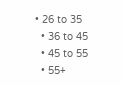• 26 to 35
  • 36 to 45
  • 45 to 55
  • 55+